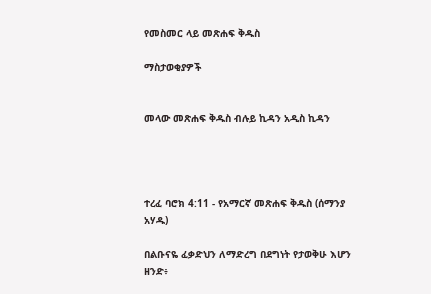የመስመር ላይ መጽሐፍ ቅዱስ

ማስታወቂያዎች


መላው መጽሐፍ ቅዱስ ብሉይ ኪዳን አዲስ ኪዳን




ተረፈ ባሮክ 4:11 - የአማርኛ መጽሐፍ ቅዱስ (ሰማንያ አሃዱ)

በልቡናዬ ፈቃድህን ለማድረግ በደግነት የታወቅሁ እሆን ዘንድ፥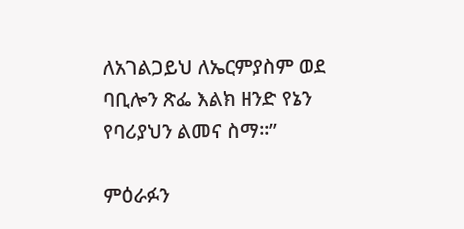ለአገልጋይህ ለኤርምያስም ወደ ባቢሎን ጽፌ እልክ ዘንድ የኔን የባሪያህን ልመና ስማ።”

ምዕራፉን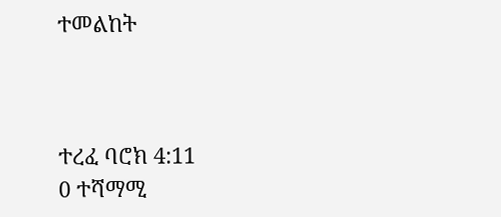ተመልከት



ተረፈ ባሮክ 4:11
0 ተሻማሚ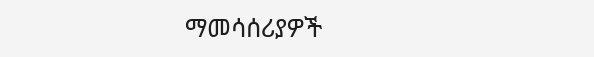ማመሳሰሪያዎች